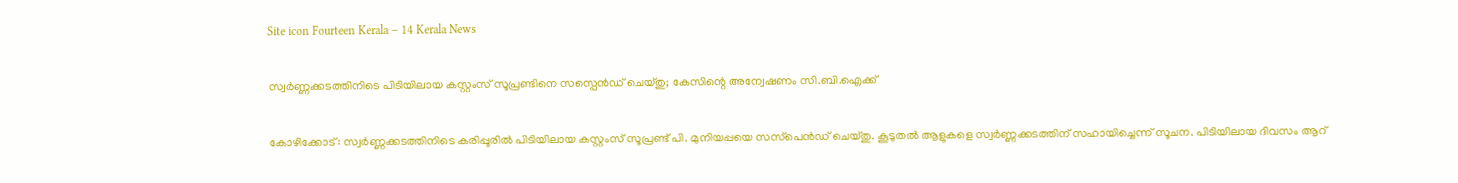Site icon Fourteen Kerala – 14 Kerala News

സ്വർണ്ണക്കടത്തിനിടെ പിടിയിലായ കസ്റ്റംസ് സൂപ്രണ്ടിനെ സസ്പെൻഡ് ചെയ്തു; കേസിന്റെ അന്വേഷണം സി.ബി.ഐക്ക്

കോഴിക്കോട്: സ്വര്‍ണ്ണക്കടത്തിനിടെ കരിപ്പൂരില്‍ പിടിയിലായ കസ്റ്റംസ് സൂപ്രണ്ട് പി. മുനിയപ്പയെ സസ്‌പെന്‍ഡ് ചെയ്തു. കൂടുതല്‍ ആളുകളെ സ്വര്‍ണ്ണക്കടത്തിന് സഹായിച്ചെന്ന് സൂചന. പിടിയിലായ ദിവസം ആറ്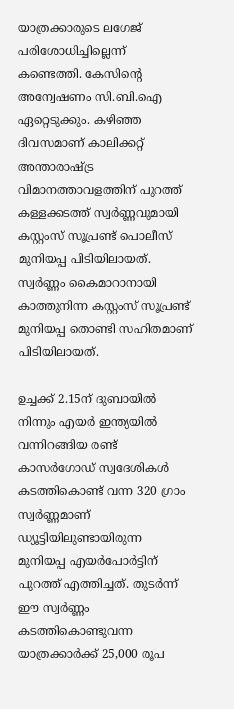യാത്രക്കാരുടെ ലഗേജ് പരിശോധിച്ചില്ലെന്ന് കണ്ടെത്തി. കേസിന്റെ അന്വേഷണം സി.ബി.ഐ ഏറ്റെടുക്കും. കഴിഞ്ഞ ദിവസമാണ് കാലിക്കറ്റ് അന്താരാഷ്ട്ര വിമാനത്താവളത്തിന് പുറത്ത് കള്ളക്കടത്ത് സ്വര്‍ണ്ണവുമായി കസ്റ്റംസ് സൂപ്രണ്ട് പൊലീസ് മുനിയപ്പ പിടിയിലായത്. സ്വര്‍ണ്ണം കൈമാറാനായി കാത്തുനിന്ന കസ്റ്റംസ് സൂപ്രണ്ട് മുനിയപ്പ തൊണ്ടി സഹിതമാണ് പിടിയിലായത്.

ഉച്ചക്ക് 2.15ന് ദുബായില്‍ നിന്നും എയര്‍ ഇന്ത്യയില്‍ വന്നിറങ്ങിയ രണ്ട് കാസര്‍ഗോഡ് സ്വദേശികള്‍ കടത്തികൊണ്ട് വന്ന 320 ഗ്രാം സ്വര്‍ണ്ണമാണ് ഡ്യൂട്ടിയിലുണ്ടായിരുന്ന മുനിയപ്പ എയര്‍പോര്‍ട്ടിന് പുറത്ത് എത്തിച്ചത്. തുടര്‍ന്ന് ഈ സ്വര്‍ണ്ണം കടത്തികൊണ്ടുവന്ന യാത്രക്കാര്‍ക്ക് 25,000 രൂപ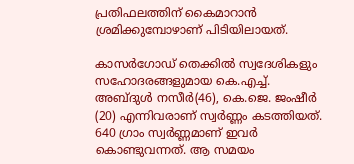പ്രതിഫലത്തിന് കൈമാറാന്‍ ശ്രമിക്കുമ്പോഴാണ് പിടിയിലായത്.

കാസര്‍ഗോഡ് തെക്കില്‍ സ്വദേശികളും സഹോദരങ്ങളുമായ കെ.എച്ച്. അബ്ദുള്‍ നസീര്‍(46), കെ.ജെ. ജംഷീര്‍ (20) എന്നിവരാണ് സ്വര്‍ണ്ണം കടത്തിയത്. 640 ഗ്രാം സ്വര്‍ണ്ണമാണ് ഇവര്‍ കൊണ്ടുവന്നത്. ആ സമയം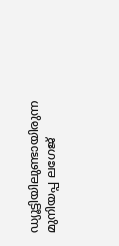ഡ്യൂട്ടിയിലുണ്ടായിരുന്ന മുനിയപ്പ ലഗേജ്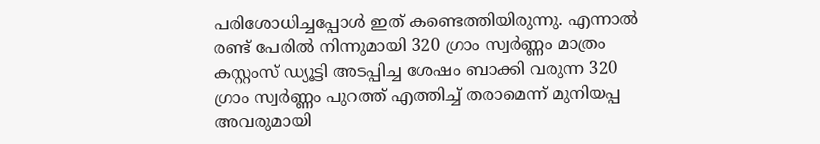പരിശോധിച്ചപ്പോള്‍ ഇത് കണ്ടെത്തിയിരുന്നു. എന്നാല്‍ രണ്ട് പേരില്‍ നിന്നുമായി 320 ഗ്രാം സ്വര്‍ണ്ണം മാത്രം കസ്റ്റംസ് ഡ്യൂട്ടി അടപ്പിച്ച ശേഷം ബാക്കി വരുന്ന 320 ഗ്രാം സ്വര്‍ണ്ണം പുറത്ത് എത്തിച്ച് തരാമെന്ന് മുനിയപ്പ അവരുമായി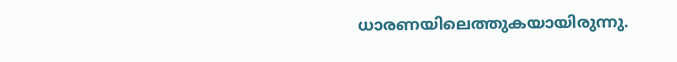ധാരണയിലെത്തുകയായിരുന്നു.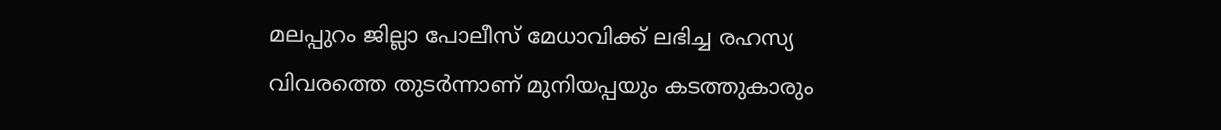മലപ്പുറം ജില്ലാ പോലീസ് മേധാവിക്ക് ലഭിച്ച രഹസ്യ വിവരത്തെ തുടര്‍ന്നാണ് മുനിയപ്പയും കടത്തുകാരും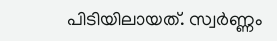പിടിയിലായത്. സ്വര്‍ണ്ണം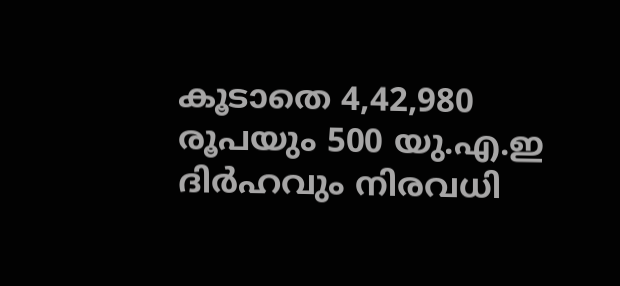കൂടാതെ 4,42,980 രൂപയും 500 യു.എ.ഇ ദിര്‍ഹവും നിരവധി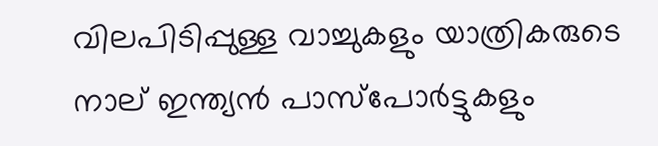വിലപിടിപ്പുള്ള വാച്ചുകളും യാത്രികരുടെ നാല് ഇന്ത്യന്‍ പാസ്‌പോര്‍ട്ടുകളും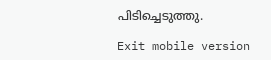പിടിച്ചെടുത്തു.

Exit mobile version